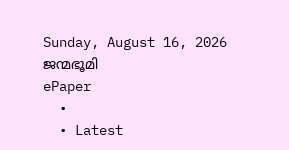Sunday, August 16, 2026
ജന്മഭൂമി
ePaper
  •
  • Latest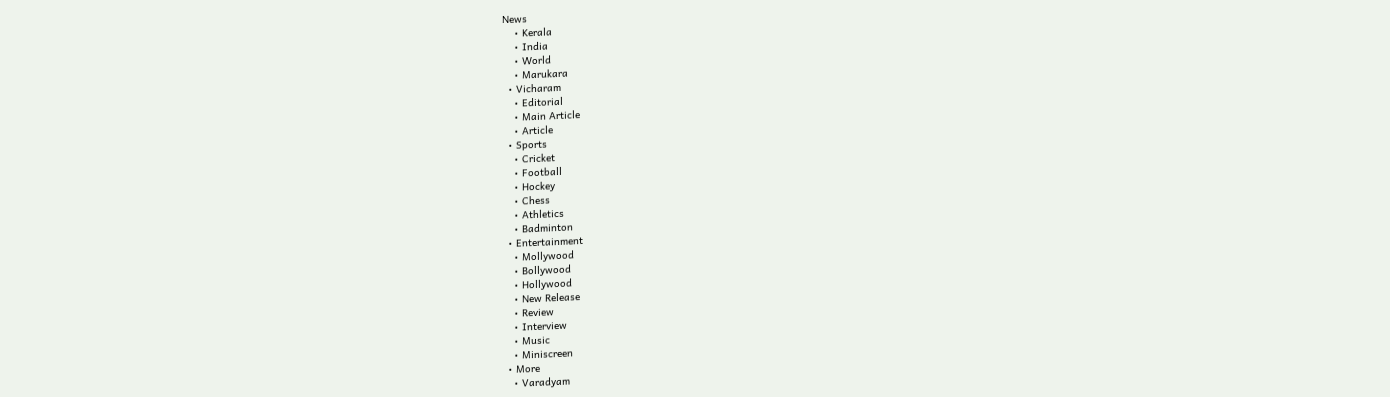News
    • Kerala
    • India
    • World
    • Marukara
  • Vicharam
    • Editorial
    • Main Article
    • Article
  • Sports
    • Cricket
    • Football
    • Hockey
    • Chess
    • Athletics
    • Badminton
  • Entertainment
    • Mollywood
    • Bollywood
    • Hollywood
    • New Release
    • Review
    • Interview
    • Music
    • Miniscreen
  • More
    • Varadyam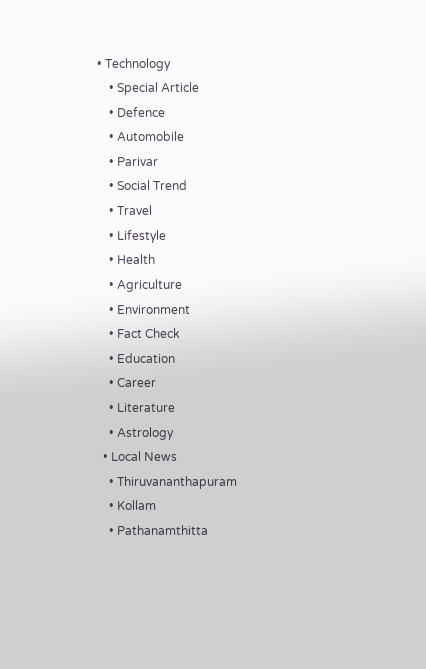• Technology
    • Special Article
    • Defence
    • Automobile
    • Parivar
    • Social Trend
    • Travel
    • Lifestyle
    • Health
    • Agriculture
    • Environment
    • Fact Check
    • Education
    • Career
    • Literature
    • Astrology
  • Local News
    • Thiruvananthapuram
    • Kollam
    • Pathanamthitta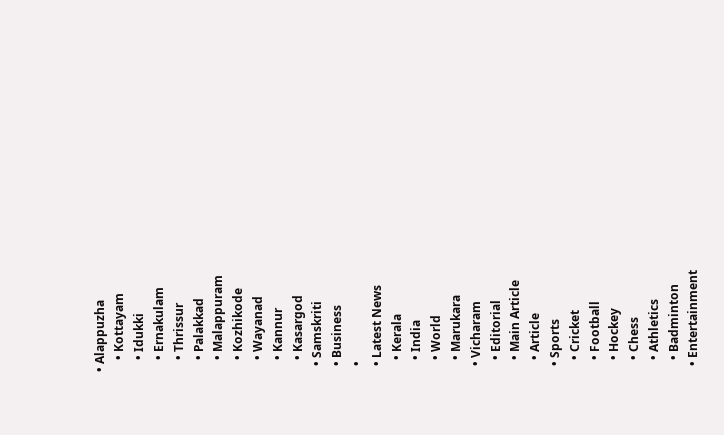• Alappuzha
    • Kottayam
    • Idukki
    • Ernakulam
    • Thrissur
    • Palakkad
    • Malappuram
    • Kozhikode
    • Wayanad
    • Kannur
    • Kasargod
  • Samskriti
  • Business
  •
  • Latest News
    • Kerala
    • India
    • World
    • Marukara
  • Vicharam
    • Editorial
    • Main Article
    • Article
  • Sports
    • Cricket
    • Football
    • Hockey
    • Chess
    • Athletics
    • Badminton
  • Entertainment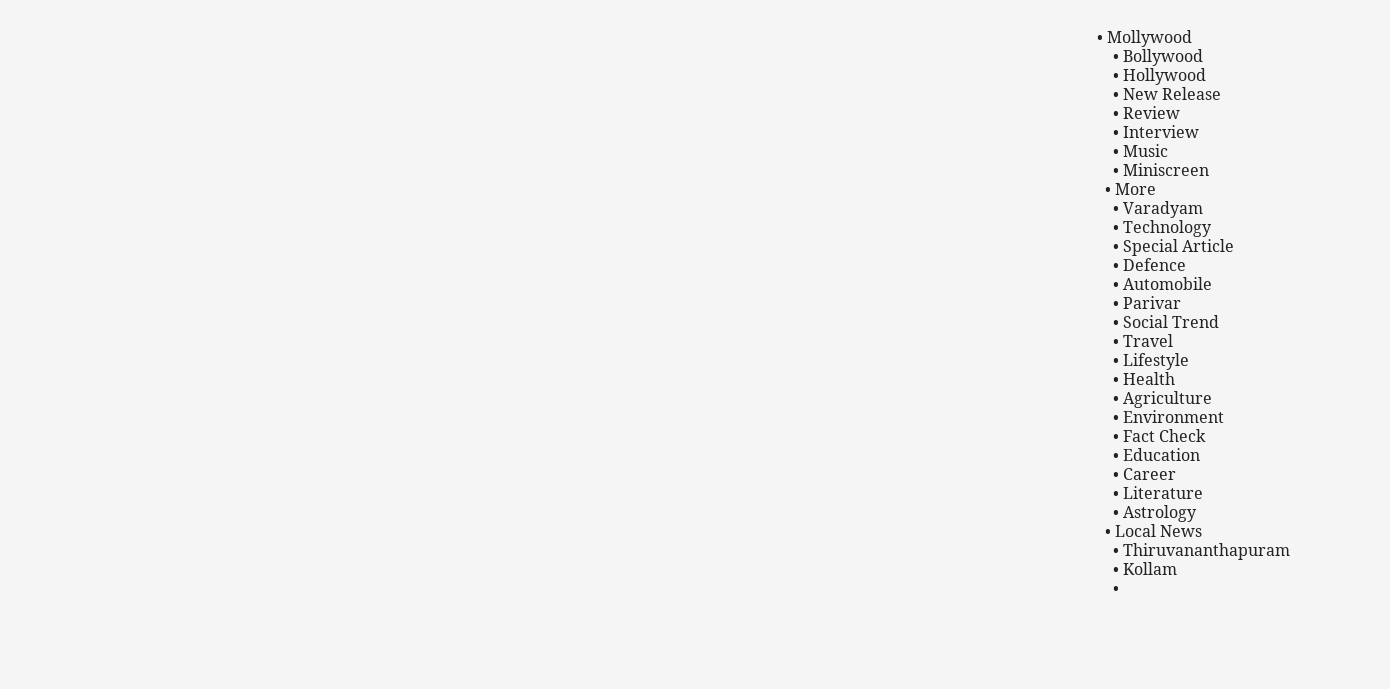• Mollywood
    • Bollywood
    • Hollywood
    • New Release
    • Review
    • Interview
    • Music
    • Miniscreen
  • More
    • Varadyam
    • Technology
    • Special Article
    • Defence
    • Automobile
    • Parivar
    • Social Trend
    • Travel
    • Lifestyle
    • Health
    • Agriculture
    • Environment
    • Fact Check
    • Education
    • Career
    • Literature
    • Astrology
  • Local News
    • Thiruvananthapuram
    • Kollam
    •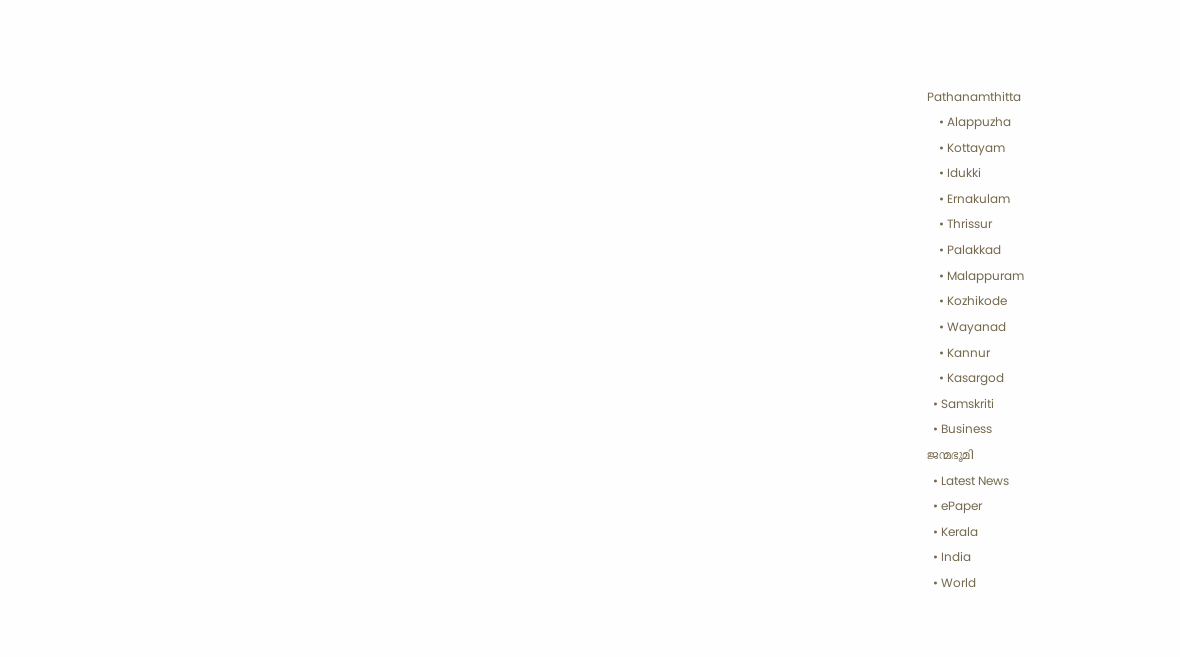Pathanamthitta
    • Alappuzha
    • Kottayam
    • Idukki
    • Ernakulam
    • Thrissur
    • Palakkad
    • Malappuram
    • Kozhikode
    • Wayanad
    • Kannur
    • Kasargod
  • Samskriti
  • Business
ജന്മഭൂമി
  • Latest News
  • ePaper
  • Kerala
  • India
  • World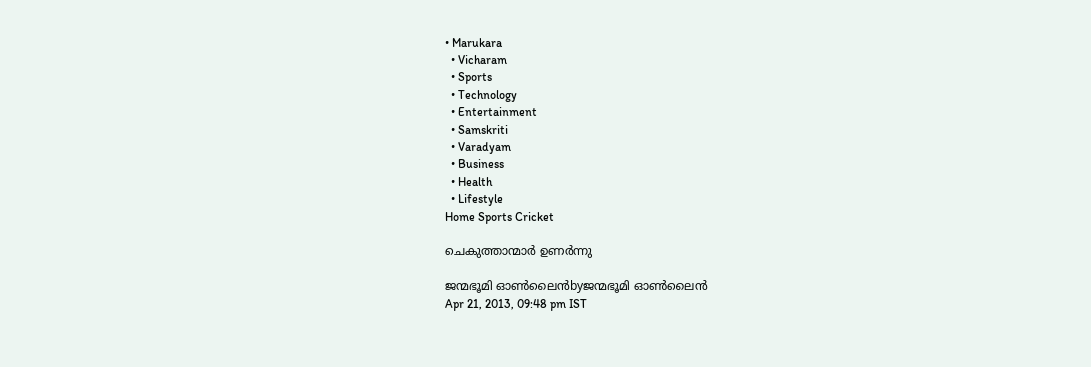• Marukara
  • Vicharam
  • Sports
  • Technology
  • Entertainment
  • Samskriti
  • Varadyam
  • Business
  • Health
  • Lifestyle
Home Sports Cricket

ചെകുത്താന്മാര്‍ ഉണര്‍ന്നു

ജന്മഭൂമി ഓണ്‍ലൈന്‍byജന്മഭൂമി ഓണ്‍ലൈന്‍
Apr 21, 2013, 09:48 pm IST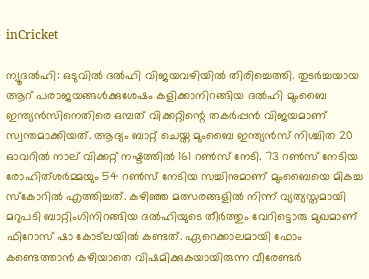inCricket

ന്യൂദല്‍ഹി: ഒടുവില്‍ ദല്‍ഹി വിജയവഴിയില്‍ തിരിച്ചെത്തി. തുടര്‍ച്ചയായ ആറ്‌ പരാജയങ്ങള്‍ക്കുശേഷം കളിക്കാനിറങ്ങിയ ദല്‍ഹി മുംബൈ ഇന്ത്യന്‍സിനെതിരെ ഒമ്പത്‌ വിക്കറ്റിന്റെ തകര്‍പ്പന്‍ വിജയമാണ്‌ സ്വന്തമാക്കിയത്‌. ആദ്യം ബാറ്റ്‌ ചെയ്ത മുംബൈ ഇന്ത്യന്‍സ്‌ നിശ്ചിത 20 ഓവറില്‍ നാല്‌ വിക്കറ്റ്‌ നഷ്ടത്തില്‍ 161 റണ്‍സ്‌ നേടി. 73 റണ്‍സ്‌ നേടിയ രോഹിത്ശര്‍മ്മയും 54 റണ്‍സ്‌ നേടിയ സച്ചിനുമാണ്‌ മുംബൈയെ മികച്ച സ്കോറില്‍ എത്തിച്ചത്‌. കഴിഞ്ഞ മത്സരങ്ങളില്‍ നിന്ന്‌ വ്യത്യസ്തമായി മറുപടി ബാറ്റിംഗിനിറങ്ങിയ ദല്‍ഹിയുടെ തീര്‍ത്തും വേറിട്ടൊരു മുഖമാണ്‌ ഫിറോസ്‌ ഷാ കോട്ലയില്‍ കണ്ടത്‌. ഏറെക്കാലമായി ഫോം കണ്ടെത്താന്‍ കഴിയാതെ വിഷമിക്കുകയായിരുന്ന വീരേണ്ടര്‍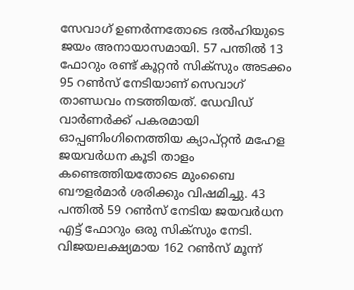സേവാഗ്‌ ഉണര്‍ന്നതോടെ ദല്‍ഹിയുടെ ജയം അനായാസമായി. 57 പന്തില്‍ 13 ഫോറും രണ്ട്‌ കൂറ്റന്‍ സിക്സും അടക്കം 95 റണ്‍സ്‌ നേടിയാണ്‌ സെവാഗ്‌ താണ്ഡവം നടത്തിയത്‌. ഡേവിഡ്‌ വാര്‍ണര്‍ക്ക്‌ പകരമായി ഓപ്പണിംഗിനെത്തിയ ക്യാപ്റ്റന്‍ മഹേള ജയവര്‍ധന കൂടി താളം കണ്ടെത്തിയതോടെ മുംബൈ ബൗളര്‍മാര്‍ ശരിക്കും വിഷമിച്ചു. 43 പന്തില്‍ 59 റണ്‍സ്‌ നേടിയ ജയവര്‍ധന എട്ട്‌ ഫോറും ഒരു സിക്സും നേടി. വിജയലക്ഷ്യമായ 162 റണ്‍സ്‌ മൂന്ന്‌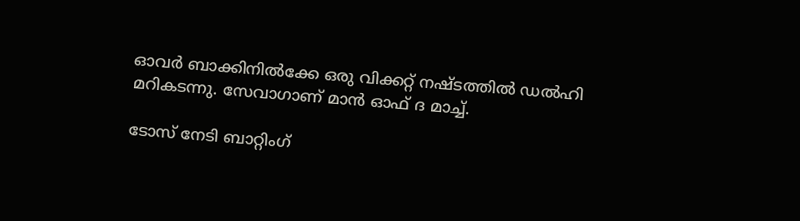ഓവര്‍ ബാക്കിനില്‍ക്കേ ഒരു വിക്കറ്റ്‌ നഷ്ടത്തില്‍ ഡല്‍ഹി മറികടന്നു. സേവാഗാണ്‌ മാന്‍ ഓഫ്‌ ദ മാച്ച്‌.

ടോസ്‌ നേടി ബാറ്റിംഗ്‌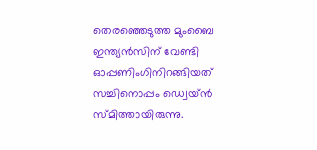തെരഞ്ഞെടുത്ത മുംബൈ ഇന്ത്യന്‍സിന്‌ വേണ്ടി ഓപ്പണിംഗിനിറങ്ങിയത്‌ സച്ചിനൊപ്പം ഡ്വെയ്ന്‍ സ്മിത്തായിരുന്നു.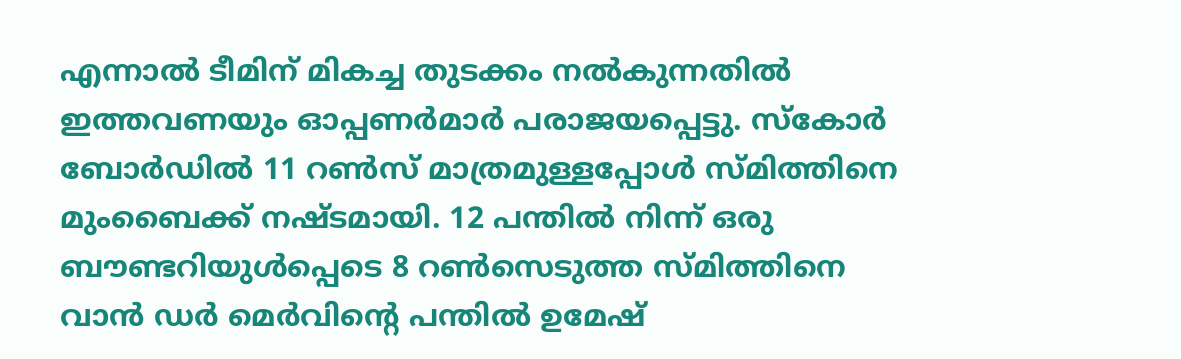എന്നാല്‍ ടീമിന്‌ മികച്ച തുടക്കം നല്‍കുന്നതില്‍ ഇത്തവണയും ഓപ്പണര്‍മാര്‍ പരാജയപ്പെട്ടു. സ്കോര്‍ ബോര്‍ഡില്‍ 11 റണ്‍സ്‌ മാത്രമുള്ളപ്പോള്‍ സ്മിത്തിനെ മുംബൈക്ക്‌ നഷ്ടമായി. 12 പന്തില്‍ നിന്ന്‌ ഒരു ബൗണ്ടറിയുള്‍പ്പെടെ 8 റണ്‍സെടുത്ത സ്മിത്തിനെ വാന്‍ ഡര്‍ മെര്‍വിന്റെ പന്തില്‍ ഉമേഷ്‌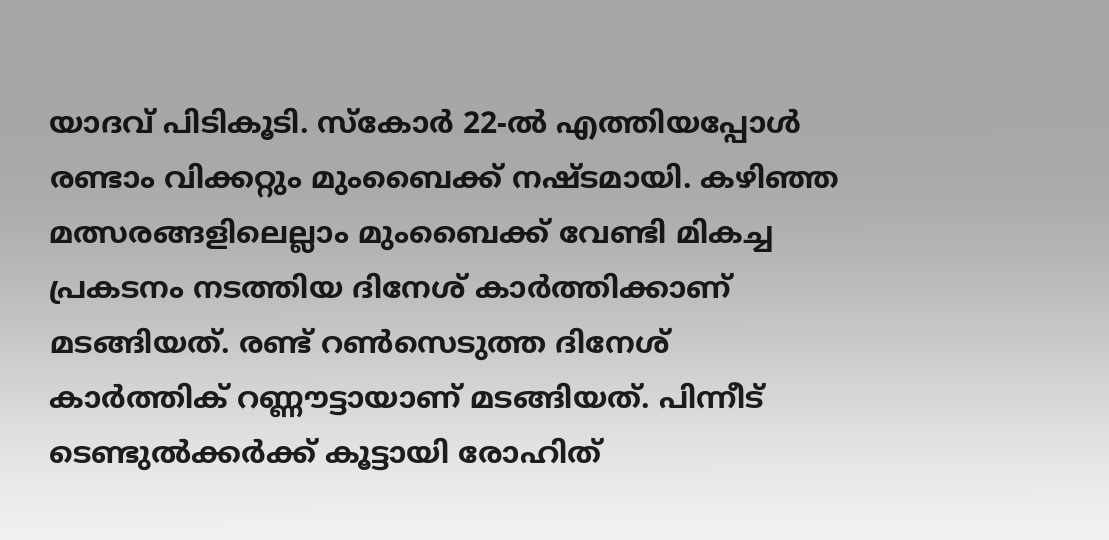യാദവ്‌ പിടികൂടി. സ്കോര്‍ 22-ല്‍ എത്തിയപ്പോള്‍ രണ്ടാം വിക്കറ്റും മുംബൈക്ക്‌ നഷ്ടമായി. കഴിഞ്ഞ മത്സരങ്ങളിലെല്ലാം മുംബൈക്ക്‌ വേണ്ടി മികച്ച പ്രകടനം നടത്തിയ ദിനേശ്‌ കാര്‍ത്തിക്കാണ്‌ മടങ്ങിയത്‌. രണ്ട്‌ റണ്‍സെടുത്ത ദിനേശ്‌ കാര്‍ത്തിക്‌ റണ്ണൗട്ടായാണ്‌ മടങ്ങിയത്‌. പിന്നീട്‌ ടെണ്ടുല്‍ക്കര്‍ക്ക്‌ കൂട്ടായി രോഹിത്‌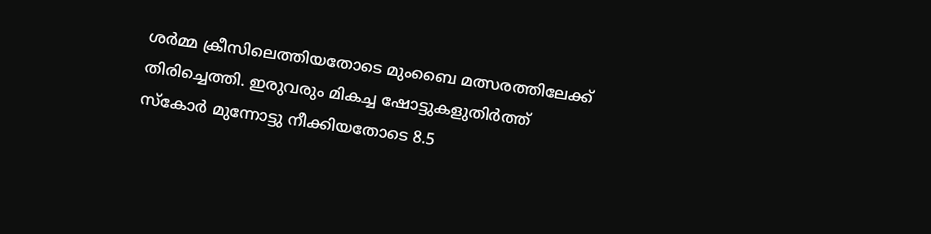ശര്‍മ്മ ക്രീസിലെത്തിയതോടെ മുംബൈ മത്സരത്തിലേക്ക്‌ തിരിച്ചെത്തി. ഇരുവരും മികച്ച ഷോട്ടുകളുതിര്‍ത്ത്‌ സ്കോര്‍ മുന്നോട്ടു നീക്കിയതോടെ 8.5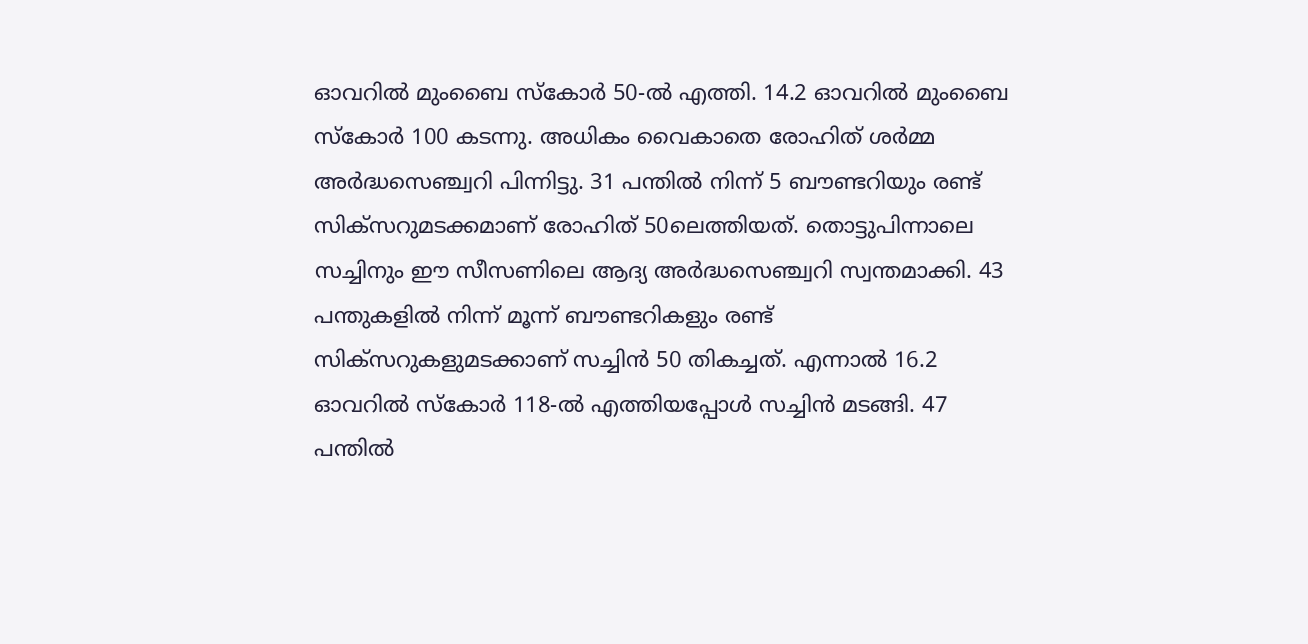ഓവറില്‍ മുംബൈ സ്കോര്‍ 50-ല്‍ എത്തി. 14.2 ഓവറില്‍ മുംബൈ സ്കോര്‍ 100 കടന്നു. അധികം വൈകാതെ രോഹിത്‌ ശര്‍മ്മ അര്‍ദ്ധസെഞ്ച്വറി പിന്നിട്ടു. 31 പന്തില്‍ നിന്ന്‌ 5 ബൗണ്ടറിയും രണ്ട്‌ സിക്സറുമടക്കമാണ്‌ രോഹിത്‌ 50ലെത്തിയത്‌. തൊട്ടുപിന്നാലെ സച്ചിനും ഈ സീസണിലെ ആദ്യ അര്‍ദ്ധസെഞ്ച്വറി സ്വന്തമാക്കി. 43 പന്തുകളില്‍ നിന്ന്‌ മൂന്ന്‌ ബൗണ്ടറികളും രണ്ട്‌ സിക്സറുകളുമടക്കാണ്‌ സച്ചിന്‍ 50 തികച്ചത്‌. എന്നാല്‍ 16.2 ഓവറില്‍ സ്കോര്‍ 118-ല്‍ എത്തിയപ്പോള്‍ സച്ചിന്‍ മടങ്ങി. 47 പന്തില്‍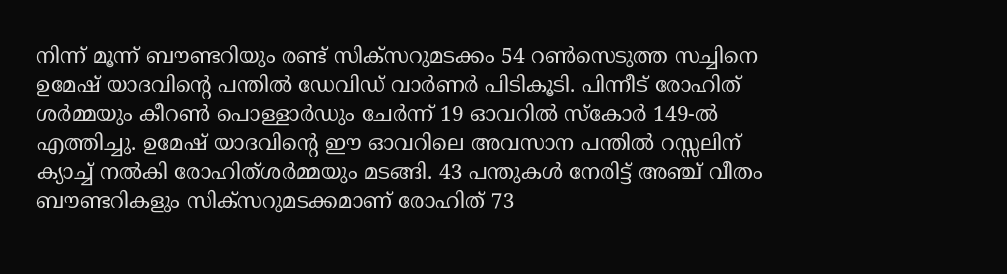നിന്ന്‌ മൂന്ന്‌ ബൗണ്ടറിയും രണ്ട്‌ സിക്സറുമടക്കം 54 റണ്‍സെടുത്ത സച്ചിനെ ഉമേഷ്‌ യാദവിന്റെ പന്തില്‍ ഡേവിഡ്‌ വാര്‍ണര്‍ പിടികൂടി. പിന്നീട്‌ രോഹിത്‌ ശര്‍മ്മയും കീറണ്‍ പൊള്ളാര്‍ഡും ചേര്‍ന്ന്‌ 19 ഓവറില്‍ സ്കോര്‍ 149-ല്‍ എത്തിച്ചു. ഉമേഷ്‌ യാദവിന്റെ ഈ ഓവറിലെ അവസാന പന്തില്‍ റസ്സലിന്‌ ക്യാച്ച്‌ നല്‍കി രോഹിത്ശര്‍മ്മയും മടങ്ങി. 43 പന്തുകള്‍ നേരിട്ട്‌ അഞ്ച്‌ വീതം ബൗണ്ടറികളും സിക്സറുമടക്കമാണ്‌ രോഹിത്‌ 73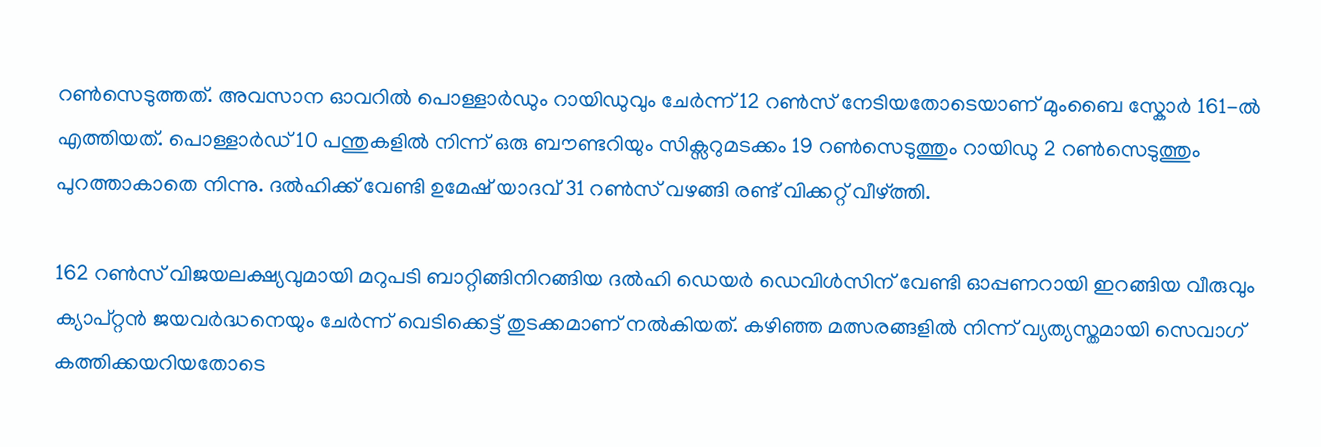റണ്‍സെടുത്തത്‌. അവസാന ഓവറില്‍ പൊള്ളാര്‍ഡും റായിഡുവും ചേര്‍ന്ന്‌ 12 റണ്‍സ്‌ നേടിയതോടെയാണ്‌ മുംബൈ സ്കോര്‍ 161-ല്‍ എത്തിയത്‌. പൊള്ളാര്‍ഡ്‌ 10 പന്തുകളില്‍ നിന്ന്‌ ഒരു ബൗണ്ടറിയും സിക്സറുമടക്കം 19 റണ്‍സെടുത്തും റായിഡു 2 റണ്‍സെടുത്തും പുറത്താകാതെ നിന്നു. ദല്‍ഹിക്ക്‌ വേണ്ടി ഉമേഷ്‌ യാദവ്‌ 31 റണ്‍സ്‌ വഴങ്ങി രണ്ട്‌ വിക്കറ്റ്‌ വീഴ്‌ത്തി.

162 റണ്‍സ്‌ വിജയലക്ഷ്യവുമായി മറുപടി ബാറ്റിങ്ങിനിറങ്ങിയ ദല്‍ഹി ഡെയര്‍ ഡെവിള്‍സിന്‌ വേണ്ടി ഓപ്പണറായി ഇറങ്ങിയ വീരുവും ക്യാപ്റ്റന്‍ ജയവര്‍ദ്ധനെയും ചേര്‍ന്ന്‌ വെടിക്കെട്ട്‌ തുടക്കമാണ്‌ നല്‍കിയത്‌. കഴിഞ്ഞ മത്സരങ്ങളില്‍ നിന്ന്‌ വ്യത്യസ്തമായി സെവാഗ്‌ കത്തിക്കയറിയതോടെ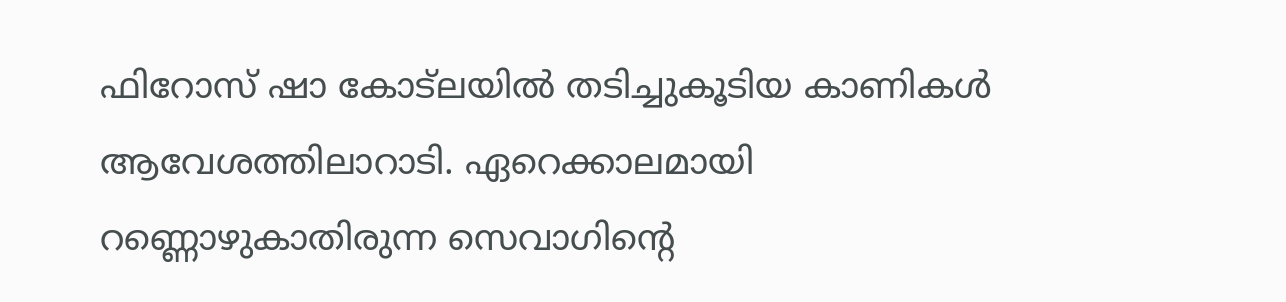ഫിറോസ്‌ ഷാ കോട്ലയില്‍ തടിച്ചുകൂടിയ കാണികള്‍ ആവേശത്തിലാറാടി. ഏറെക്കാലമായി റണ്ണൊഴുകാതിരുന്ന സെവാഗിന്റെ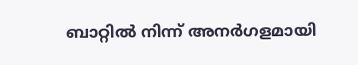ബാറ്റില്‍ നിന്ന്‌ അനര്‍ഗളമായി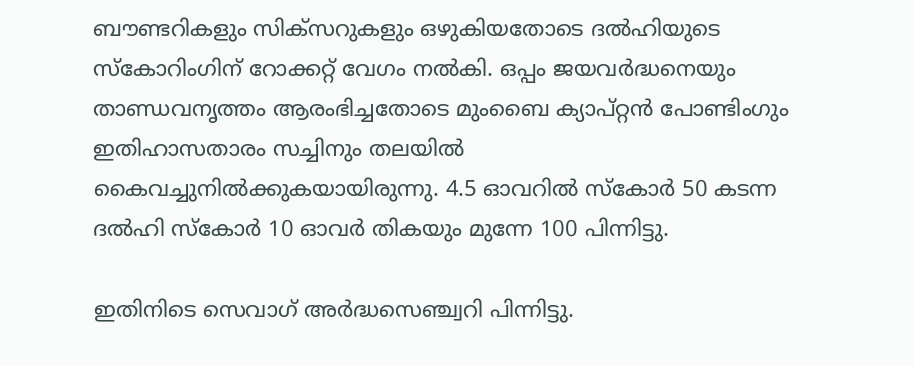ബൗണ്ടറികളും സിക്സറുകളും ഒഴുകിയതോടെ ദല്‍ഹിയുടെ സ്കോറിംഗിന്‌ റോക്കറ്റ്‌ വേഗം നല്‍കി. ഒപ്പം ജയവര്‍ദ്ധനെയും താണ്ഡവനൃത്തം ആരംഭിച്ചതോടെ മുംബൈ ക്യാപ്റ്റന്‍ പോണ്ടിംഗും ഇതിഹാസതാരം സച്ചിനും തലയില്‍ കൈവച്ചുനില്‍ക്കുകയായിരുന്നു. 4.5 ഓവറില്‍ സ്കോര്‍ 50 കടന്ന ദല്‍ഹി സ്കോര്‍ 10 ഓവര്‍ തികയും മുന്നേ 100 പിന്നിട്ടു.

ഇതിനിടെ സെവാഗ്‌ അര്‍ദ്ധസെഞ്ച്വറി പിന്നിട്ടു.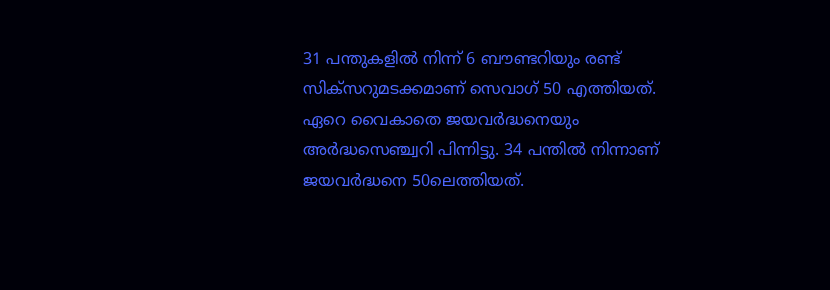31 പന്തുകളില്‍ നിന്ന്‌ 6 ബൗണ്ടറിയും രണ്ട്‌ സിക്സറുമടക്കമാണ്‌ സെവാഗ്‌ 50 എത്തിയത്‌. ഏറെ വൈകാതെ ജയവര്‍ദ്ധനെയും അര്‍ദ്ധസെഞ്ച്വറി പിന്നിട്ടു. 34 പന്തില്‍ നിന്നാണ്‌ ജയവര്‍ദ്ധനെ 50ലെത്തിയത്‌.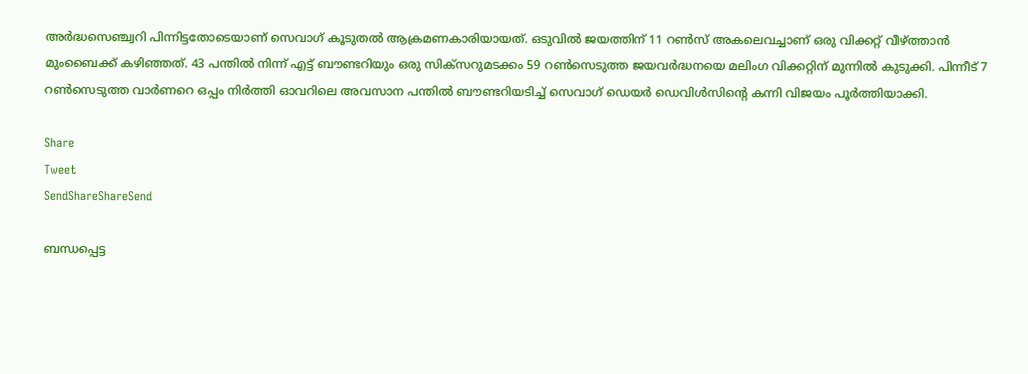അര്‍ദ്ധസെഞ്ച്വറി പിന്നിട്ടതോടെയാണ്‌ സെവാഗ്‌ കൂടുതല്‍ ആക്രമണകാരിയായത്‌. ഒടുവില്‍ ജയത്തിന്‌ 11 റണ്‍സ്‌ അകലെവച്ചാണ്‌ ഒരു വിക്കറ്റ്‌ വീഴ്‌ത്താന്‍ മുംബൈക്ക്‌ കഴിഞ്ഞത്‌. 43 പന്തില്‍ നിന്ന്‌ എട്ട്‌ ബൗണ്ടറിയും ഒരു സിക്സറുമടക്കം 59 റണ്‍സെടുത്ത ജയവര്‍ദ്ധനയെ മലിംഗ വിക്കറ്റിന്‌ മുന്നില്‍ കുടുക്കി. പിന്നീട്‌ 7 റണ്‍സെടുത്ത വാര്‍ണറെ ഒപ്പം നിര്‍ത്തി ഓവറിലെ അവസാന പന്തില്‍ ബൗണ്ടറിയടിച്ച്‌ സെവാഗ്‌ ഡെയര്‍ ഡെവിള്‍സിന്റെ കന്നി വിജയം പൂര്‍ത്തിയാക്കി.

Share
Tweet
SendShareShareSend

ബന്ധപ്പെട്ട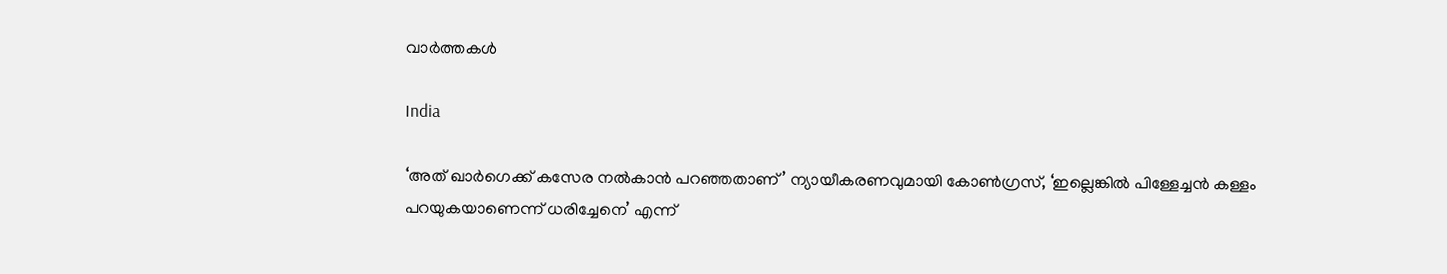വാര്‍ത്തകള്‍

India

‘അത് ഖാർഗെക്ക് കസേര നൽകാൻ പറഞ്ഞതാണ്’ ന്യായീകരണവുമായി കോൺഗ്രസ്, ‘ഇല്ലെങ്കിൽ പിള്ളേച്ചൻ കള്ളം പറയുകയാണെന്ന് ധരിച്ചേനെ’ എന്ന്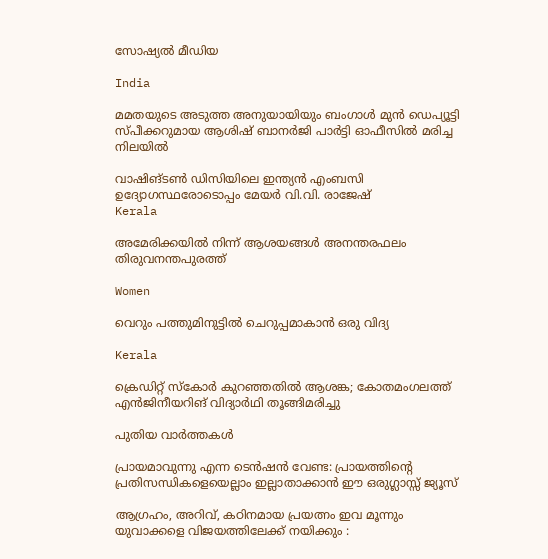സോഷ്യൽ മീഡിയ

India

മമതയുടെ അടുത്ത അനുയായിയും ബംഗാൾ മുൻ ഡെപ്യൂട്ടി സ്പീക്കറുമായ ആശിഷ് ബാനർജി പാർട്ടി ഓഫീസിൽ മരിച്ച നിലയിൽ

വാഷിങ്ടണ്‍ ഡിസിയിലെ ഇന്ത്യന്‍ എംബസി ഉദ്യോഗസ്ഥരോടൊപ്പം മേയര്‍ വി.വി. രാജേഷ്
Kerala

അമേരിക്കയില്‍ നിന്ന് ആശയങ്ങള്‍ അനന്തരഫലം തിരുവനന്തപുരത്ത്

Women

വെറും പത്തുമിനുട്ടില്‍ ചെറുപ്പമാകാന്‍ ഒരു വിദ്യ

Kerala

ക്രെഡിറ്റ് സ്‌കോര്‍ കുറഞ്ഞതില്‍ ആശങ്ക; കോതമംഗലത്ത് എന്‍ജിനീയറിങ് വിദ്യാര്‍ഥി തൂങ്ങിമരിച്ചു

പുതിയ വാര്‍ത്തകള്‍

പ്രായമാവുന്നു എന്ന ടെന്‍ഷൻ വേണ്ട: പ്രായത്തിന്റെ പ്രതിസന്ധികളെയെല്ലാം ഇല്ലാതാക്കാൻ ഈ ഒരുഗ്ലാസ്സ് ജ്യൂസ്

ആഗ്രഹം, അറിവ്, കഠിനമായ പ്രയത്നം ഇവ മൂന്നും യുവാക്കളെ വിജയത്തിലേക്ക് നയിക്കും :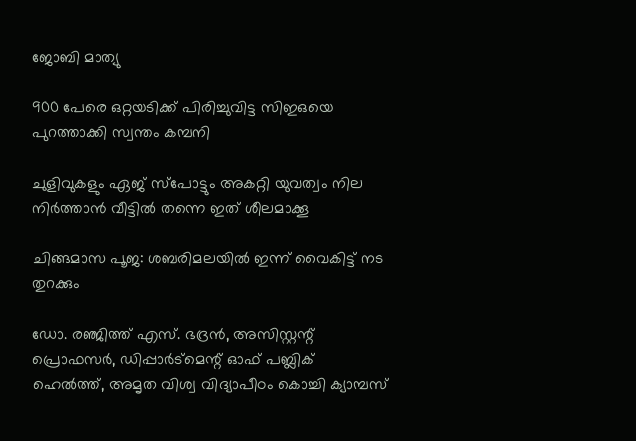ജോബി മാത്യു

900 പേരെ ഒറ്റയടിക്ക് പിരിച്ചുവിട്ട സിഇഒയെ പുറത്താക്കി സ്വന്തം കമ്പനി

ചുളിവുകളും ഏജ് സ്പോട്ടും അകറ്റി യുവത്വം നില നിർത്താൻ വീട്ടിൽ തന്നെ ഇത് ശീലമാക്കൂ

ചിങ്ങമാസ പൂജ: ശബരിമലയിൽ ഇന്ന് വൈകിട്ട് നട തുറക്കും

ഡോ. രഞ്ജിത്ത് എസ്. ഭദ്രന്‍, അസിസ്റ്റന്റ് പ്രൊഫസര്‍, ഡിപ്പാര്‍ട്‌മെന്റ് ഓഫ് പബ്ലിക് ഹെല്‍ത്ത്, അമൃത വിശ്വ വിദ്യാപീഠം കൊച്ചി ക്യാമ്പസ്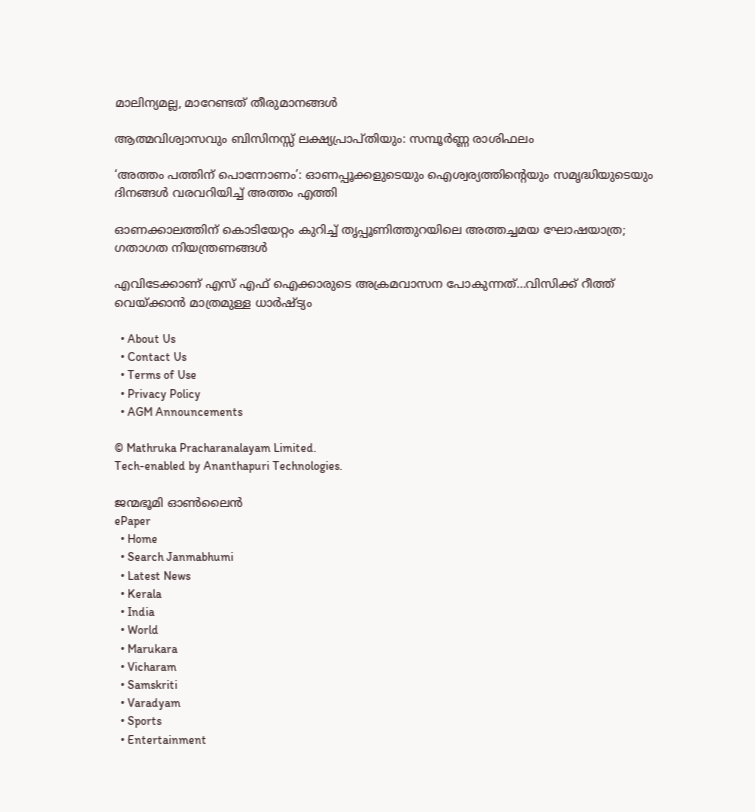മാലിന്യമല്ല, മാറേണ്ടത് തീരുമാനങ്ങള്‍

ആത്മവിശ്വാസവും ബിസിനസ്സ് ലക്ഷ്യപ്രാപ്തിയും: സമ്പൂർണ്ണ രാശിഫലം

‘അത്തം പത്തിന് പൊന്നോണം’: ഓണപ്പൂക്കളുടെയും ഐശ്വര്യത്തിന്റെയും സമൃദ്ധിയുടെയും ദിനങ്ങൾ വരവറിയിച്ച് അത്തം എത്തി

ഓണക്കാലത്തിന് കൊടിയേറ്റം കുറിച്ച് തൃപ്പൂണിത്തുറയിലെ അത്തച്ചമയ ഘോഷയാത്ര; ഗതാഗത നിയന്ത്രണങ്ങൾ

എവിടേക്കാണ് എസ് എഫ് ഐക്കാരുടെ അക്രമവാസന പോകുന്നത്…വിസിക്ക് റീത്ത് വെയ്‌ക്കാന്‍ മാത്രമുള്ള ധാര്‍ഷ്ട്യം

  • About Us
  • Contact Us
  • Terms of Use
  • Privacy Policy
  • AGM Announcements

© Mathruka Pracharanalayam Limited.
Tech-enabled by Ananthapuri Technologies.

ജന്മഭൂമി ഓണ്‍ലൈന്‍
ePaper
  • Home
  • Search Janmabhumi
  • Latest News
  • Kerala
  • India
  • World
  • Marukara
  • Vicharam
  • Samskriti
  • Varadyam
  • Sports
  • Entertainment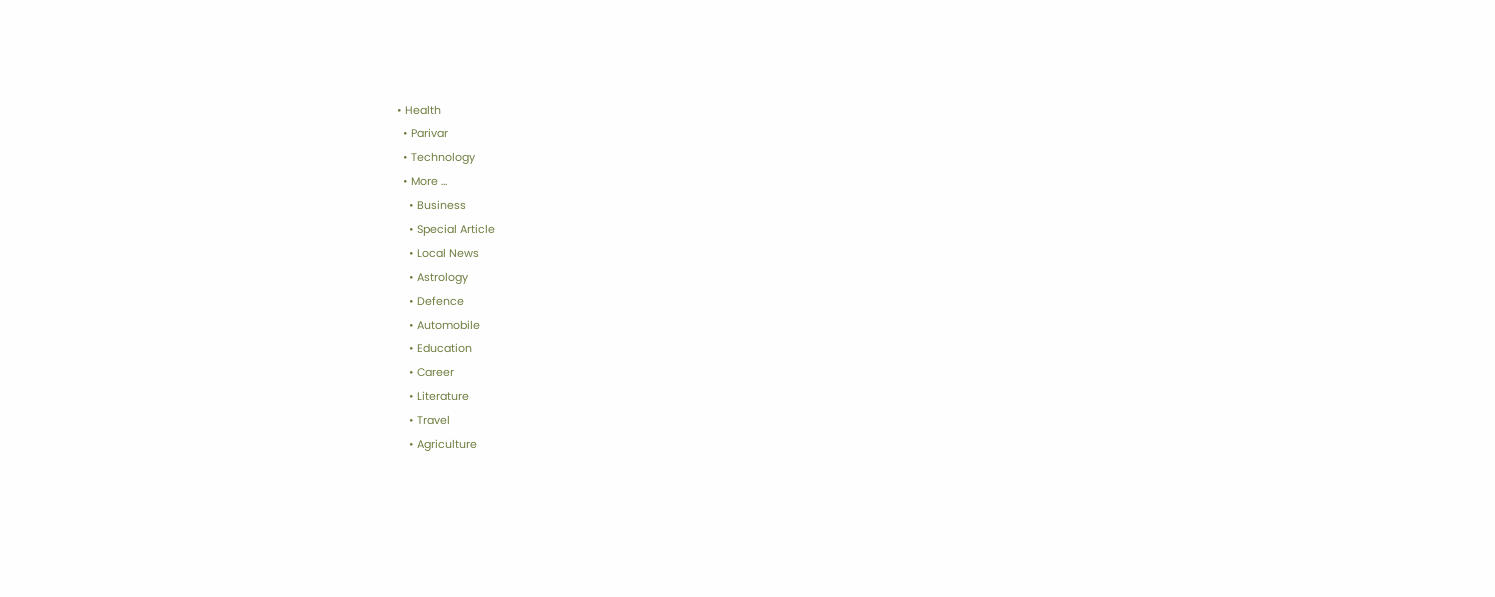• Health
  • Parivar
  • Technology
  • More …
    • Business
    • Special Article
    • Local News
    • Astrology
    • Defence
    • Automobile
    • Education
    • Career
    • Literature
    • Travel
    • Agriculture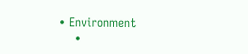• Environment
    •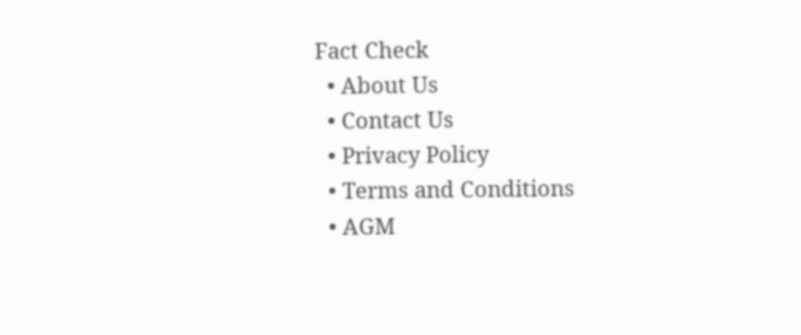Fact Check
  • About Us
  • Contact Us
  • Privacy Policy
  • Terms and Conditions
  • AGM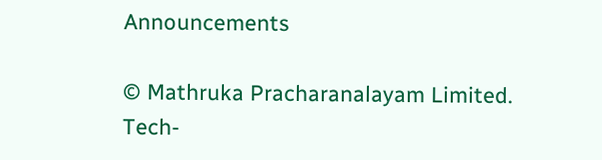Announcements

© Mathruka Pracharanalayam Limited.
Tech-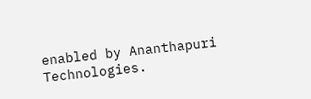enabled by Ananthapuri Technologies.